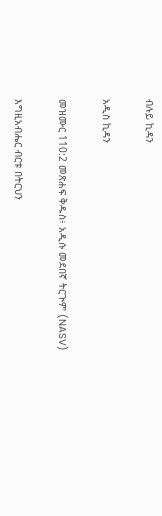ብሉይ ኪዳን

አዲስ ኪዳን

መዝሙር 110:2 መጽሐፍ ቅዱስ፥ አዲሱ መደበኛ ትርጒም (NASV)

እግዚአብሔር ብርቱ በትርህን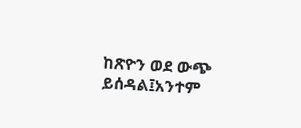ከጽዮን ወደ ውጭ ይሰዳል፤አንተም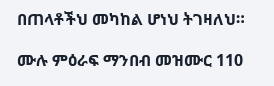በጠላቶችህ መካከል ሆነህ ትገዛለህ።

ሙሉ ምዕራፍ ማንበብ መዝሙር 110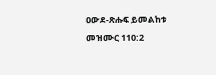ዐውደ-ጽሑፍ ይመልከቱ መዝሙር 110:2